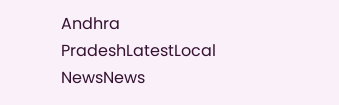Andhra PradeshLatestLocal NewsNews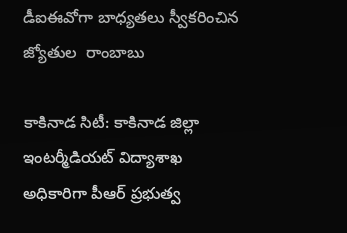డీఐఈవోగా బాధ్యతలు స్వీకరించిన జ్యోతుల  రాంబాబు

కాకినాడ సిటీ: కాకినాడ జిల్లా ఇంటర్మీడియట్ విద్యాశాఖ అధికారిగా పీఆర్ ప్రభుత్వ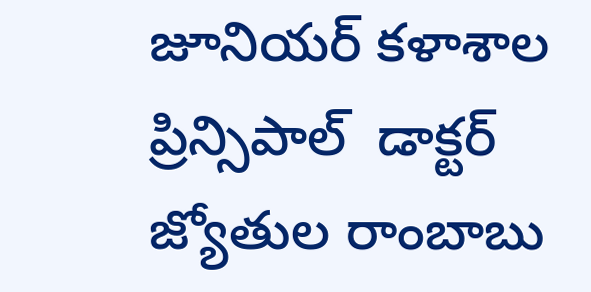జూనియర్ కళాశాల ప్రిన్సిపాల్  డాక్టర్ జ్యోతుల రాంబాబు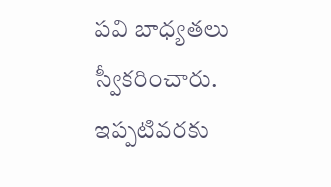పవి బాధ్యతలు స్వీకరించారు.  ఇప్పటివరకు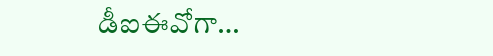డీఐఈవోగా…